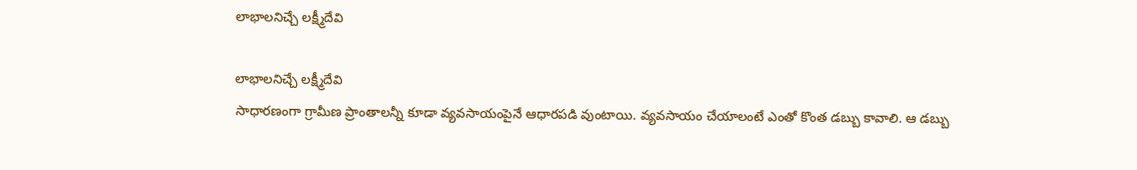లాభాలనిచ్చే లక్ష్మీదేవి

లాభాలనిచ్చే లక్ష్మీదేవి
సాధారణంగా గ్రామీణ ప్రాంతాలన్నీ కూడా వ్యవసాయంపైనే ఆధారపడి వుంటాయి. వ్యవసాయం చేయాలంటే ఎంతో కొంత డబ్బు కావాలి. ఆ డబ్బు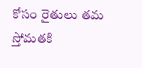కోసం రైతులు తమ స్తోమతకి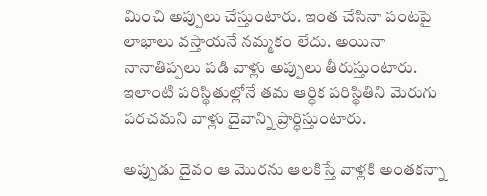మించి అప్పులు చేస్తుంటారు. ఇంత చేసినా పంటపై లాభాలు వస్తాయనే నమ్మకం లేదు. అయినా నానాతిప్పలు పడి వాళ్లు అప్పులు తీరుస్తుంటారు. ఇలాంటి పరిస్థితుల్లోనే తమ ఆర్ధిక పరిస్థితిని మెరుగు పరచమని వాళ్లు దైవాన్ని ప్రార్ధిస్తుంటారు.

అప్పుడు దైవం ఆ మొరను ఆలకిస్తే వాళ్లకి అంతకన్నా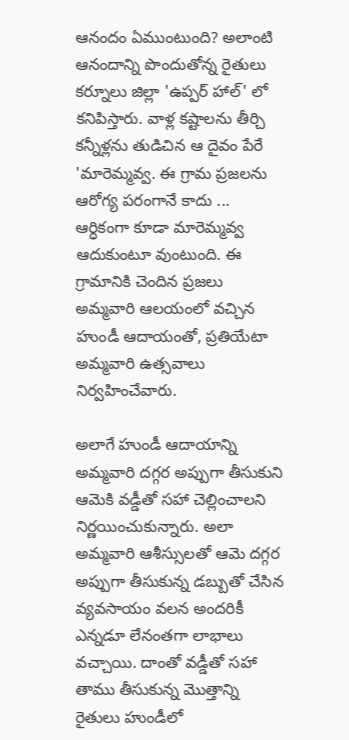ఆనందం ఏముంటుంది? అలాంటి ఆనందాన్ని పొందుతోన్న రైతులు కర్నూలు జిల్లా 'ఉప్పర్ హాల్' లో కనిపిస్తారు. వాళ్ల కష్టాలను తీర్చి కన్నీళ్లను తుడిచిన ఆ దైవం పేరే 'మారెమ్మవ్వ. ఈ గ్రామ ప్రజలను ఆరోగ్య పరంగానే కాదు ... ఆర్ధికంగా కూడా మారెమ్మవ్వ ఆదుకుంటూ వుంటుంది. ఈ గ్రామానికి చెందిన ప్రజలు అమ్మవారి ఆలయంలో వచ్చిన హుండీ ఆదాయంతో, ప్రతియేటా అమ్మవారి ఉత్సవాలు నిర్వహించేవారు.

అలాగే హుండీ ఆదాయాన్ని అమ్మవారి దగ్గర అప్పుగా తీసుకుని ఆమెకి వడ్డీతో సహా చెల్లించాలని నిర్ణయించుకున్నారు. అలా అమ్మవారి ఆశీస్సులతో ఆమె దగ్గర అప్పుగా తీసుకున్న డబ్బుతో చేసిన వ్యవసాయం వలన అందరికీ ఎన్నడూ లేనంతగా లాభాలు వచ్చాయి. దాంతో వడ్డీతో సహా తాము తీసుకున్న మొత్తాన్ని రైతులు హుండీలో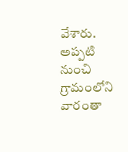వేశారు. అప్పటి నుంచి గ్రామంలోని వారంతా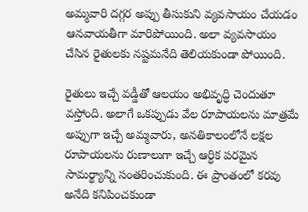అమ్మవారి దగ్గర అప్పు తీసుకుని వ్యవసాయం చేయడం ఆనవాయతీగా మారిపోయింది. అలా వ్యవసాయం చేసిన రైతులకు నష్టమనేది తెలియకుండా పోయింది.

రైతులు ఇచ్చే వడ్డీతో ఆలయం అభివృద్ధి చెందుతూ వస్తోంది. అలాగే ఒకప్పుడు వేల రూపాయలను మాత్రమే అప్పుగా ఇచ్చే అమ్మవారు, అనతికాలంలోనే లక్షల రూపాయలను రుణాలుగా ఇచ్చే ఆర్ధిక పరమైన సామర్థ్యాన్ని సంతరించుకుంది. ఈ ప్రాంతంలో కరవు అనేది కనిపించకుండా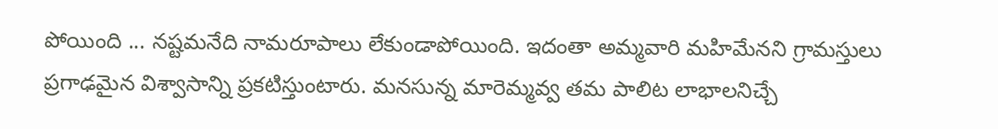పోయింది ... నష్టమనేది నామరూపాలు లేకుండాపోయింది. ఇదంతా అమ్మవారి మహిమేనని గ్రామస్తులు ప్రగాఢమైన విశ్వాసాన్ని ప్రకటిస్తుంటారు. మనసున్న మారెమ్మవ్వ తమ పాలిట లాభాలనిచ్చే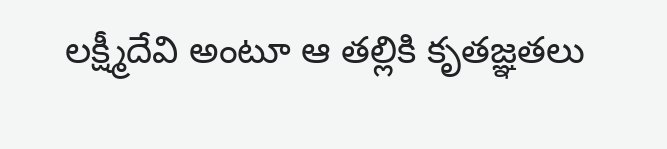లక్ష్మీదేవి అంటూ ఆ తల్లికి కృతజ్ఞతలు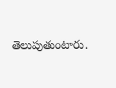తెలుపుతుంటారు.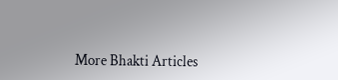More Bhakti Articles